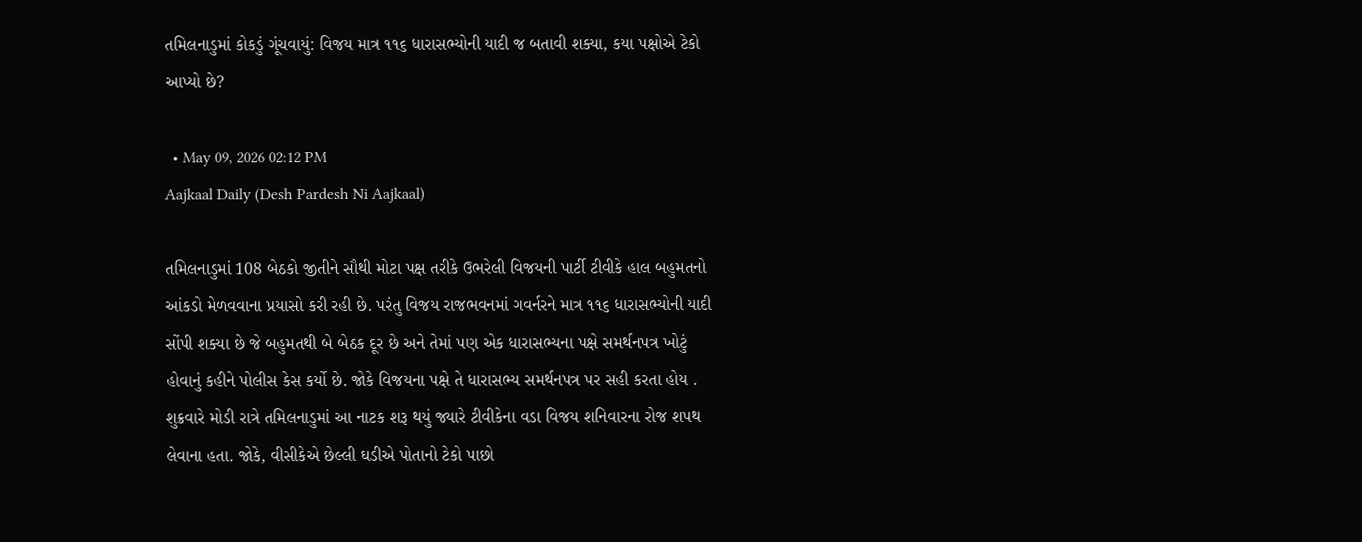તમિલનાડુમાં કોકડું ગૂંચવાયું: વિજય માત્ર ૧૧૬ ધારાસભ્યોની યાદી જ બતાવી શક્યા, કયા પક્ષોએ ટેકો આપ્યો છે?

  • May 09, 2026 02:12 PM
Aajkaal Daily (Desh Pardesh Ni Aajkaal)

તમિલનાડુમાં 108 બેઠકો જીતીને સૌથી મોટા પક્ષ તરીકે ઉભરેલી વિજયની પાર્ટી ટીવીકે હાલ બહુમતનો આંકડો મેળવવાના પ્રયાસો કરી રહી છે. પરંતુ વિજય રાજભવનમાં ગવર્નરને માત્ર ૧૧૬ ધારાસભ્યોની યાદી સોંપી શક્યા છે જે બહુમતથી બે બેઠક દૂર છે અને તેમાં પણ એક ધારાસભ્યના પક્ષે સમર્થનપત્ર ખોટું હોવાનું કહીને પોલીસ કેસ કર્યો છે. જોકે વિજયના પક્ષે તે ધારાસભ્ય સમર્થનપત્ર પર સહી કરતા હોય . શુક્રવારે મોડી રાત્રે તમિલનાડુમાં આ નાટક શરૂ થયું જ્યારે ટીવીકેના વડા વિજય શનિવારના રોજ શપથ લેવાના હતા. જોકે, વીસીકેએ છેલ્લી ઘડીએ પોતાનો ટેકો પાછો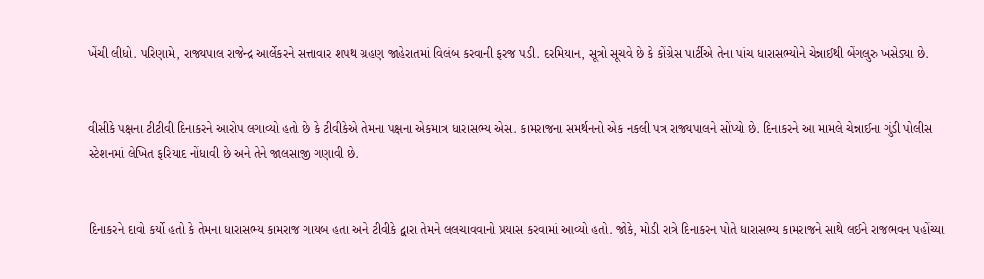ખેંચી લીધો. પરિણામે, રાજ્યપાલ રાજેન્દ્ર આર્લેકરને સત્તાવાર શપથ ગ્રહણ જાહેરાતમાં વિલંબ કરવાની ફરજ પડી. દરમિયાન, સૂત્રો સૂચવે છે કે કોંગ્રેસ પાર્ટીએ તેના પાંચ ધારાસભ્યોને ચેન્નાઈથી બેંગલુરુ ખસેડ્યા છે.


વીસીકે પક્ષના ટીટીવી દિનાકરને આરોપ લગાવ્યો હતો છે કે ટીવીકેએ તેમના પક્ષના એકમાત્ર ધારાસભ્ય એસ. કામરાજના સમર્થનનો એક નકલી પત્ર રાજ્યપાલને સોંપ્યો છે. દિનાકરને આ મામલે ચેન્નાઈના ગુંડી પોલીસ સ્ટેશનમાં લેખિત ફરિયાદ નોંધાવી છે અને તેને જાલસાજી ગણાવી છે.


દિનાકરને દાવો કર્યો હતો કે તેમના ધારાસભ્ય કામરાજ ગાયબ હતા અને ટીવીકે દ્વારા તેમને લલચાવવાનો પ્રયાસ કરવામાં આવ્યો હતો. જોકે, મોડી રાત્રે દિનાકરન પોતે ધારાસભ્ય કામરાજને સાથે લઈને રાજભવન પહોંચ્યા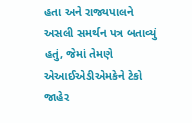હતા અને રાજ્યપાલને અસલી સમર્થન પત્ર બતાવ્યું હતું, જેમાં તેમણે એઆઈએડીએમકેને ટેકો જાહેર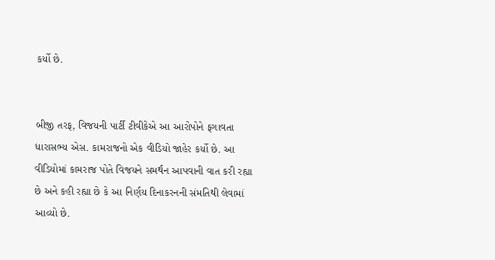કર્યો છે.


બીજી તરફ, વિજયની પાર્ટી ટીવીકેએ આ આરોપોને ફગાવતા ધારાસભ્ય એસ. કામરાજનો એક વીડિયો જાહેર કર્યો છે. આ વીડિયોમાં કામરાજ પોતે વિજયને સમર્થન આપવાની વાત કરી રહ્યા છે અને કહી રહ્યા છે કે આ નિર્ણય દિનાકરનની સંમતિથી લેવામાં આવ્યો છે.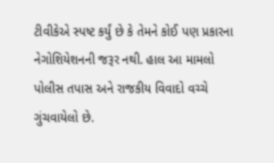ટીવીકેએ સ્પષ્ટ કર્યું છે કે તેમને કોઈ પણ પ્રકારના નેગોશિયેશનની જરૂર નથી. હાલ આ મામલો પોલીસ તપાસ અને રાજકીય વિવાદો વચ્ચે ગુંચવાયેલો છે.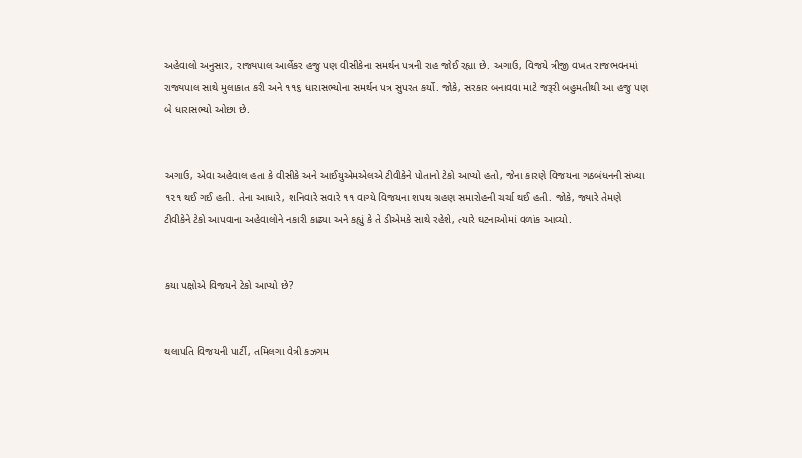અહેવાલો અનુસાર, રાજ્યપાલ આર્લેકર હજુ પણ વીસીકેના સમર્થન પત્રની રાહ જોઈ રહ્યા છે. અગાઉ, વિજયે ત્રીજી વખત રાજભવનમાં રાજ્યપાલ સાથે મુલાકાત કરી અને ૧૧૬ ધારાસભ્યોના સમર્થન પત્ર સુપરત કર્યો. જોકે, સરકાર બનાવવા માટે જરૂરી બહુમતીથી આ હજુ પણ બે ધારાસભ્યો ઓછા છે.


અગાઉ, એવા અહેવાલ હતા કે વીસીકે અને આઈયુએમએલએ ટીવીકેને પોતાનો ટેકો આપ્યો હતો, જેના કારણે વિજયના ગઠબંધનની સંખ્યા ૧૨૧ થઈ ગઈ હતી. તેના આધારે, શનિવારે સવારે ૧૧ વાગ્યે વિજયના શપથ ગ્રહણ સમારોહની ચર્ચા થઈ હતી. જોકે, જ્યારે તેમણે ટીવીકેને ટેકો આપવાના અહેવાલોને નકારી કાઢ્યા અને કહ્યું કે તે ડીએમકે સાથે રહેશે, ત્યારે ઘટનાઓમાં વળાંક આવ્યો.


કયા પક્ષોએ વિજયને ટેકો આપ્યો છે?


થલાપતિ વિજયની પાર્ટી, તમિલગા વેત્રી કઝગમ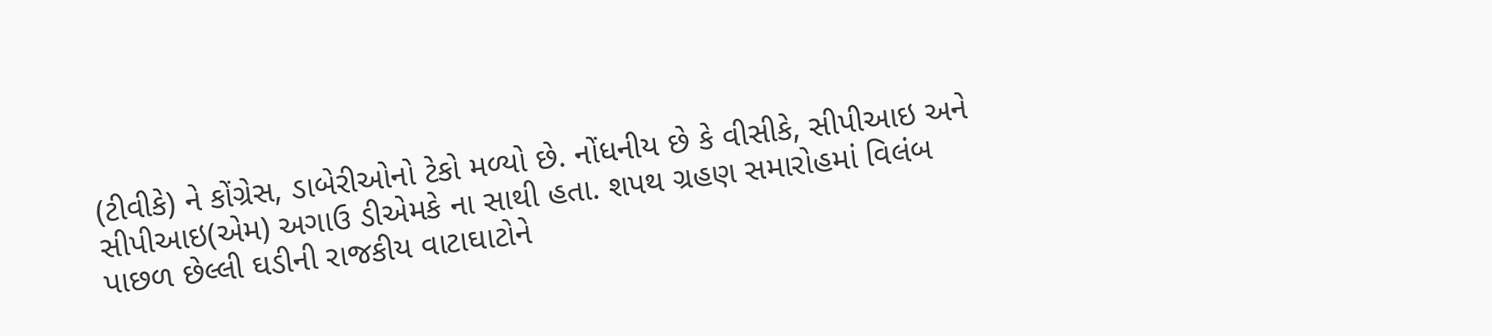(ટીવીકે) ને કોંગ્રેસ, ડાબેરીઓનો ટેકો મળ્યો છે. નોંધનીય છે કે વીસીકે, સીપીઆઇ અને સીપીઆઇ(એમ) અગાઉ ડીએમકે ના સાથી હતા. શપથ ગ્રહણ સમારોહમાં વિલંબ પાછળ છેલ્લી ઘડીની રાજકીય વાટાઘાટોને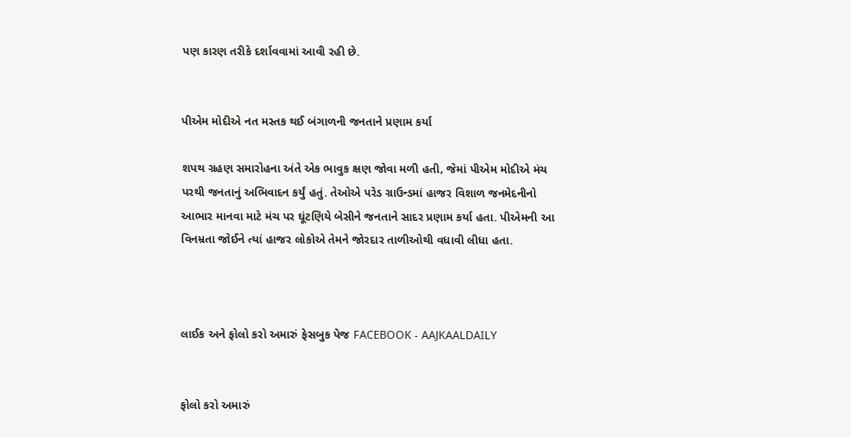પણ કારણ તરીકે દર્શાવવામાં આવી રહી છે.


પીએમ મોદીએ નત મસ્તક થઈ બંગાળની જનતાને પ્રણામ કર્યા

શપથ ગ્રહણ સમારોહના અંતે એક ભાવુક ક્ષણ જોવા મળી હતી, જેમાં પીએમ મોદીએ મંચ પરથી જનતાનું અભિવાદન કર્યું હતું. તેઓએ પરેડ ગ્રાઉન્ડમાં હાજર વિશાળ જનમેદનીનો આભાર માનવા માટે મંચ પર ઘૂંટણિયે બેસીને જનતાને સાદર પ્રણામ કર્યા હતા. પીએમની આ વિનમ્રતા જોઈને ત્યાં હાજર લોકોએ તેમને જોરદાર તાળીઓથી વધાવી લીધા હતા.



લાઈક અને ફોલો કરો અમારું ફેસબુક પેજ FACEBOOK - AAJKAALDAILY


ફોલો કરો અમારું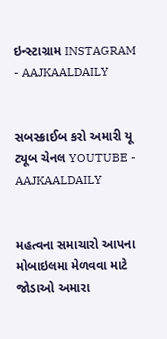ઇન્સ્ટાગ્રામ INSTAGRAM - AAJKAALDAILY


સબસ્ક્રાઈબ કરો અમારી યૂ ટ્યૂબ ચેનલ YOUTUBE - AAJKAALDAILY


મહત્વના સમાચારો આપના મોબાઇલમા મેળવવા માટે જોડાઓ અમારા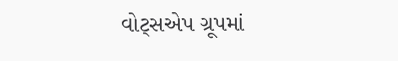વોટ્સએપ ગ્રૂપમાં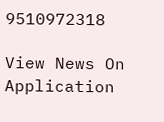9510972318

View News On Application